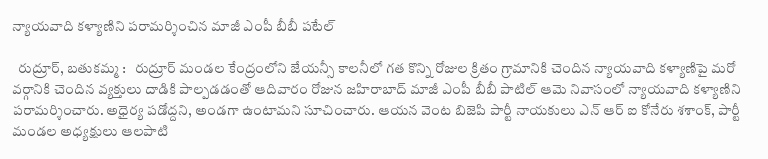న్యాయవాది కళ్యాణిని పరామర్శించిన మాజీ ఎంపీ బీబీ పటేల్

  రుద్రూర్, బతుకమ్మ :   రుద్రూర్ మండల కేంద్రంలోని జేయన్సీ కాలనీలో గత కొన్ని రోజుల క్రితం గ్రామానికి చెందిన న్యాయవాది కళ్యాణిపై మరో వర్గానికి చెందిన వ్యక్తులు దాడికి పాల్పడడంతో ఆదివారం రోజున జహిరాబాద్ మాజీ ఎంపీ బీబీ పాటిల్ ఆమె నివాసంలో న్యాయవాది కళ్యాణిని పరామర్శించారు. అధైర్య పడోద్దని, అండగా ఉంటామని సూచించారు. ఆయన వెంట బిజెపి పార్టీ నాయకులు ఎన్ ఆర్ ఐ కోనేరు శశాంక్, పార్టీ మండల అధ్యక్షులు ఆలపాటి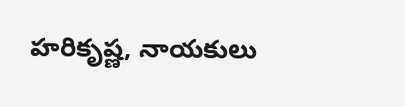హరికృష్ణ, నాయకులు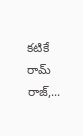కటికే రామ్ రాజ్,...